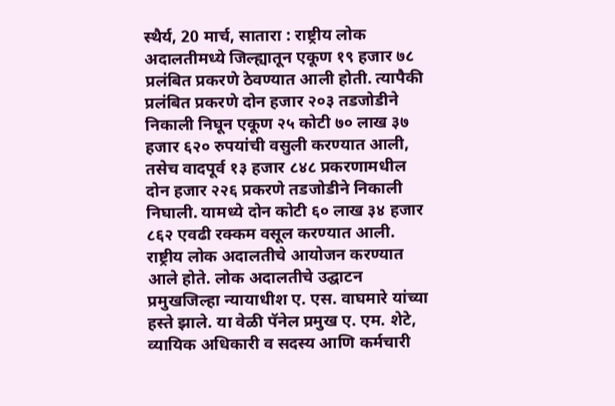स्थैर्य, 20 मार्च, सातारा : राष्ट्रीय लोक अदालतीमध्ये जिल्ह्यातून एकूण १९ हजार ७८ प्रलंबित प्रकरणे ठेवण्यात आली होती. त्यापैकी प्रलंबित प्रकरणे दोन हजार २०३ तडजोडीने निकाली निघून एकूण २५ कोटी ७० लाख ३७ हजार ६२० रुपयांची वसुली करण्यात आली, तसेच वादपूर्व १३ हजार ८४८ प्रकरणामधील दोन हजार २२६ प्रकरणे तडजोडीने निकाली निघाली. यामध्ये दोन कोटी ६० लाख ३४ हजार ८६२ एवढी रक्कम वसूल करण्यात आली.
राष्ट्रीय लोक अदालतीचे आयोजन करण्यात आले होते. लोक अदालतीचे उद्घाटन प्रमुखजिल्हा न्यायाधीश ए. एस. वाघमारे यांच्या हस्ते झाले. या वेळी पॅनेल प्रमुख ए. एम. शेटे, व्यायिक अधिकारी व सदस्य आणि कर्मचारी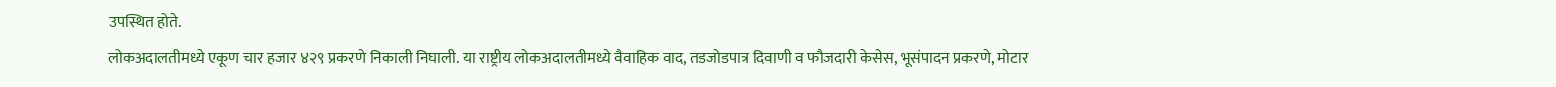उपस्थित होते.
लोकअदालतीमध्ये एकूण चार हजार ४२९ प्रकरणे निकाली निघाली. या राष्ट्रीय लोकअदालतीमध्ये वैवाहिक वाद, तडजोडपात्र दिवाणी व फौजदारी केसेस, भूसंपादन प्रकरणे, मोटार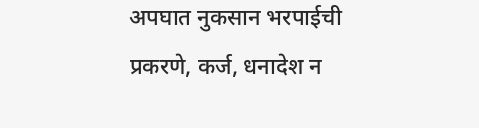अपघात नुकसान भरपाईची प्रकरणे, कर्ज, धनादेश न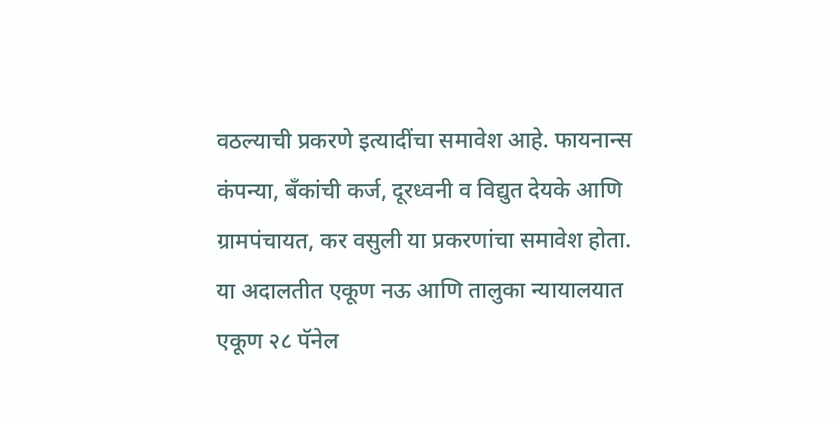वठल्याची प्रकरणे इत्यादींचा समावेश आहे. फायनान्स कंपन्या, बँकांची कर्ज, दूरध्वनी व विद्युत देयके आणि ग्रामपंचायत, कर वसुली या प्रकरणांचा समावेश होता.
या अदालतीत एकूण नऊ आणि तालुका न्यायालयात एकूण २८ पॅनेल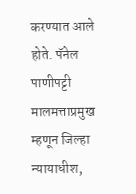करण्यात आले होते. पॅनेल पाणीपट्टी मालमत्ताप्रमुख म्हणून जिल्हा न्यायाधीश,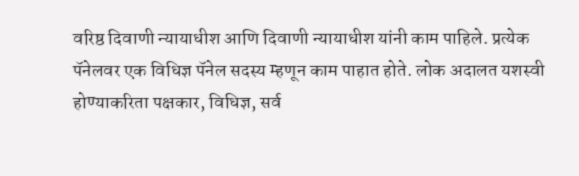वरिष्ठ दिवाणी न्यायाधीश आणि दिवाणी न्यायाधीश यांनी काम पाहिले. प्रत्येक पॅनेलवर एक विधिज्ञ पॅनेल सदस्य म्हणून काम पाहात होते. लोक अदालत यशस्वी होण्याकरिता पक्षकार, विधिज्ञ, सर्व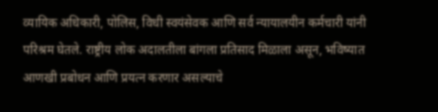व्यायिक अधिकारी, पोलिस, विधी स्वयंसेवक आणि सर्व न्यायालयीन कर्मचारी यांनी परिश्रम घेतले. राष्ट्रीय लोक अदालतीला बांगला प्रतिसाद मिळाला असून, भविष्यात आणखी प्रबोधन आणि प्रयत्न करणार असल्याचे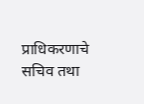प्राधिकरणाचे सचिव तथा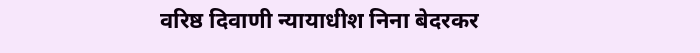वरिष्ठ दिवाणी न्यायाधीश निना बेदरकर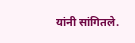यांनी सांगितले.